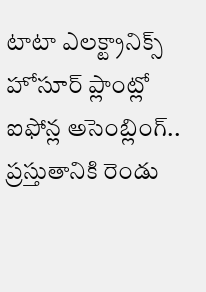టాటా ఎలక్ట్రానిక్స్ హోసూర్ ప్లాంట్లో ఐఫోన్ల అసెంబ్లింగ్.. ప్రస్తుతానికి రెండు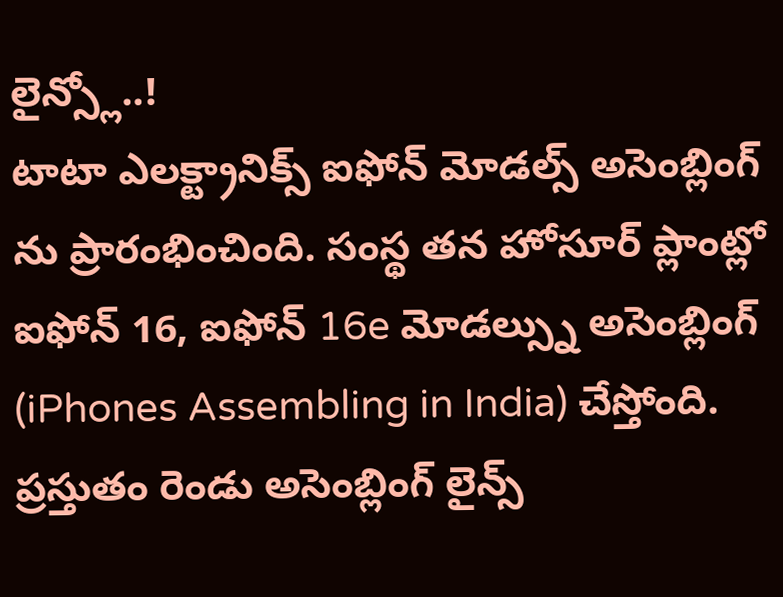లైన్స్లో..!
టాటా ఎలక్ట్రానిక్స్ ఐఫోన్ మోడల్స్ అసెంబ్లింగ్ ను ప్రారంభించింది. సంస్థ తన హోసూర్ ప్లాంట్లో ఐఫోన్ 16, ఐఫోన్ 16e మోడల్స్ను అసెంబ్లింగ్ (iPhones Assembling in India) చేస్తోంది. ప్రస్తుతం రెండు అసెంబ్లింగ్ లైన్స్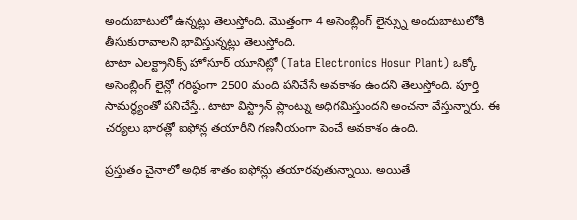అందుబాటులో ఉన్నట్లు తెలుస్తోంది. మొత్తంగా 4 అసెంబ్లింగ్ లైన్స్ను అందుబాటులోకి తీసుకురావాలని భావిస్తున్నట్లు తెలుస్తోంది.
టాటా ఎలక్ట్రానిక్స్ హోసూర్ యూనిట్లో (Tata Electronics Hosur Plant) ఒక్కో అసెంబ్లింగ్ లైన్లో గరిష్ఠంగా 2500 మంది పనిచేసే అవకాశం ఉందని తెలుస్తోంది. పూర్తి సామర్థ్యంతో పనిచేస్తే.. టాటా విస్ట్రాన్ ప్లాంట్ను అధిగమిస్తుందని అంచనా వేస్తున్నారు. ఈ చర్యలు భారత్లో ఐఫోన్ల తయారీని గణనీయంగా పెంచే అవకాశం ఉంది.

ప్రస్తుతం చైనాలో అధిక శాతం ఐఫోన్లు తయారవుతున్నాయి. అయితే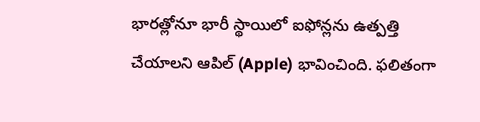భారత్లోనూ భారీ స్థాయిలో ఐఫోన్లను ఉత్పత్తి చేయాలని ఆపిల్ (Apple) భావించింది. ఫలితంగా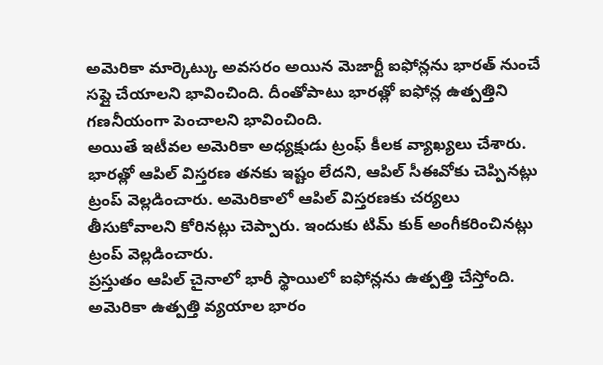అమెరికా మార్కెట్కు అవసరం అయిన మెజార్టీ ఐఫోన్లను భారత్ నుంచే సప్లై చేయాలని భావించింది. దీంతోపాటు భారత్లో ఐఫోన్ల ఉత్పత్తిని గణనీయంగా పెంచాలని భావించింది.
అయితే ఇటీవల అమెరికా అధ్యక్షుడు ట్రంఫ్ కీలక వ్యాఖ్యలు చేశారు. భారత్లో ఆపిల్ విస్తరణ తనకు ఇష్టం లేదని, ఆపిల్ సీఈవోకు చెప్పినట్లు ట్రంప్ వెల్లడించారు. అమెరికాలో ఆపిల్ విస్తరణకు చర్యలు తీసుకోవాలని కోరినట్లు చెప్పారు. ఇందుకు టిమ్ కుక్ అంగీకరించినట్లు ట్రంప్ వెల్లడించారు.
ప్రస్తుతం ఆపిల్ చైనాలో భారీ స్థాయిలో ఐఫోన్లను ఉత్పత్తి చేస్తోంది. అమెరికా ఉత్పత్తి వ్యయాల భారం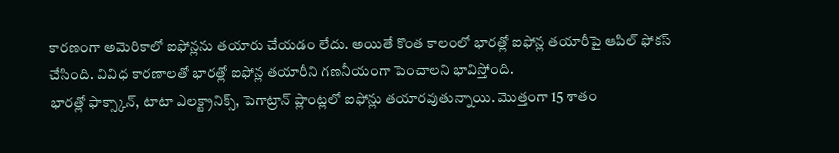కారణంగా అమెరికాలో ఐఫోన్లను తయారు చేయడం లేదు. అయితే కొంత కాలంలో భారత్లో ఐఫోన్ల తయారీపై ఆపిల్ ఫోకస్ చేసింది. వివిధ కారణాలతో భారత్లో ఐఫోన్ల తయారీని గణనీయంగా పెంచాలని భావిస్తోంది.
భారత్లో ఫాక్స్కాన్, టాటా ఎలక్ట్రానిక్స్, పెగాట్రాన్ ప్లాంట్లలో ఐఫోన్లు తయారవుతున్నాయి. మొత్తంగా 15 శాతం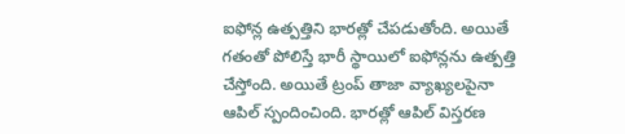ఐఫోన్ల ఉత్పత్తిని భారత్లో చేపడుతోంది. అయితే గతంతో పోలిస్తే భారీ స్థాయిలో ఐఫోన్లను ఉత్పత్తి చేస్తోంది. అయితే ట్రంప్ తాజా వ్యాఖ్యలపైనా ఆపిల్ స్పందించింది. భారత్లో ఆపిల్ విస్తరణ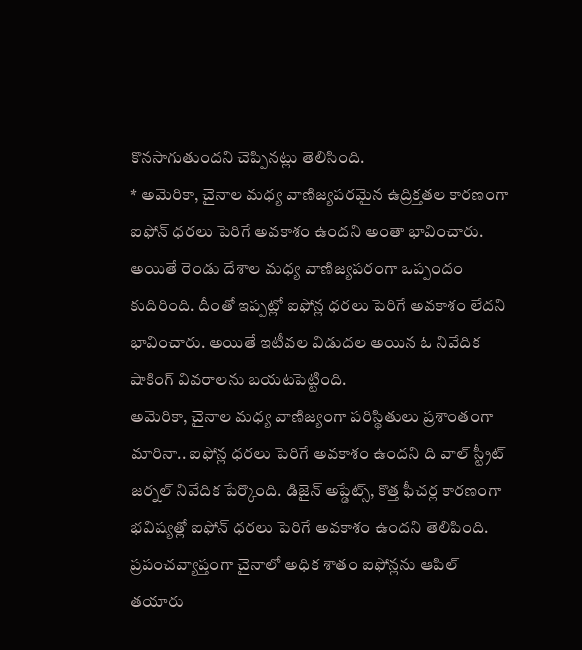కొనసాగుతుందని చెప్పినట్లు తెలిసింది.
* అమెరికా, చైనాల మధ్య వాణిజ్యపరమైన ఉద్రిక్తతల కారణంగా ఐఫోన్ ధరలు పెరిగే అవకాశం ఉందని అంతా భావించారు. అయితే రెండు దేశాల మధ్య వాణిజ్యపరంగా ఒప్పందం కుదిరింది. దీంతో ఇప్పట్లో ఐఫోన్ల ధరలు పెరిగే అవకాశం లేదని భావించారు. అయితే ఇటీవల విడుదల అయిన ఓ నివేదిక షాకింగ్ వివరాలను బయటపెట్టింది.
అమెరికా, చైనాల మధ్య వాణిజ్యంగా పరిస్థితులు ప్రశాంతంగా మారినా.. ఐఫోన్ల ధరలు పెరిగే అవకాశం ఉందని ది వాల్ స్ట్రీట్ జర్నల్ నివేదిక పేర్కొంది. డిజైన్ అప్డేట్స్, కొత్త ఫీచర్ల కారణంగా భవిష్యత్లో ఐఫోన్ ధరలు పెరిగే అవకాశం ఉందని తెలిపింది.
ప్రపంచవ్యాప్తంగా చైనాలో అధిక శాతం ఐఫోన్లను ఆపిల్ తయారు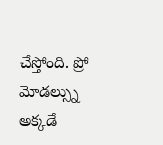చేస్తోంది. ప్రో మోడల్స్ను అక్కడే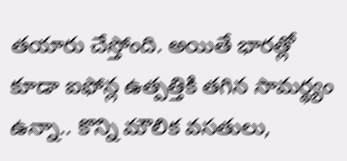తయారు చేస్తోంది. అయితే భారత్లో కూడా ఐఫోన్ల ఉత్పత్తికి తగిన సామర్థ్యం ఉన్నా.. కొన్ని మౌలిక వసతులు,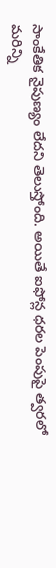సాంకేతిక నైపుణ్యం లేదని తెలుస్తోంది. అయితే ఐఫోన్ల ధరల పెంపుపై త్వరలో మరిన్ని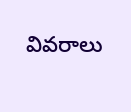వివరాలు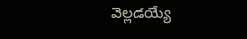వెల్లడయ్యే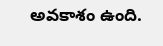అవకాశం ఉంది.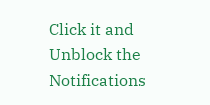Click it and Unblock the Notifications